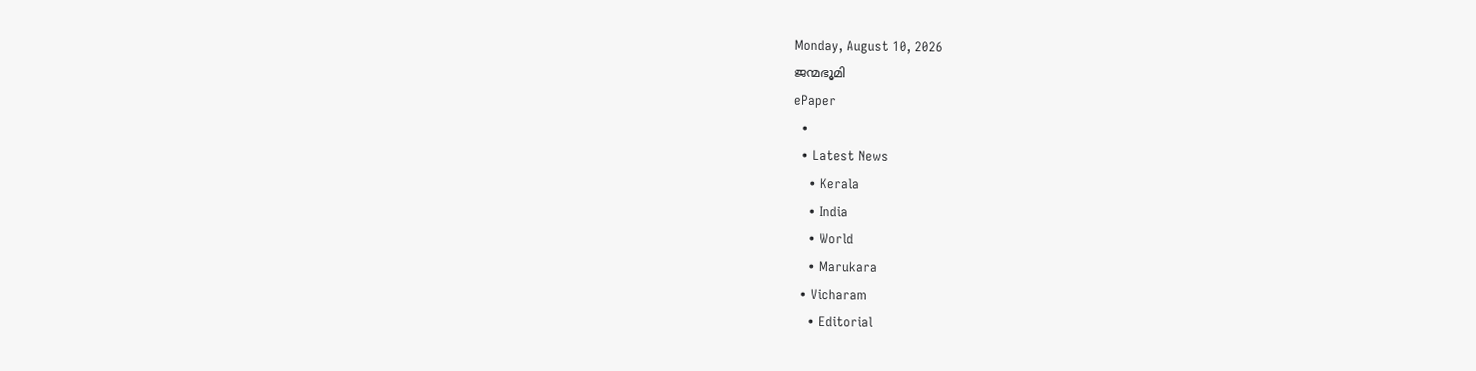Monday, August 10, 2026
ജന്മഭൂമി
ePaper
  •
  • Latest News
    • Kerala
    • India
    • World
    • Marukara
  • Vicharam
    • Editorial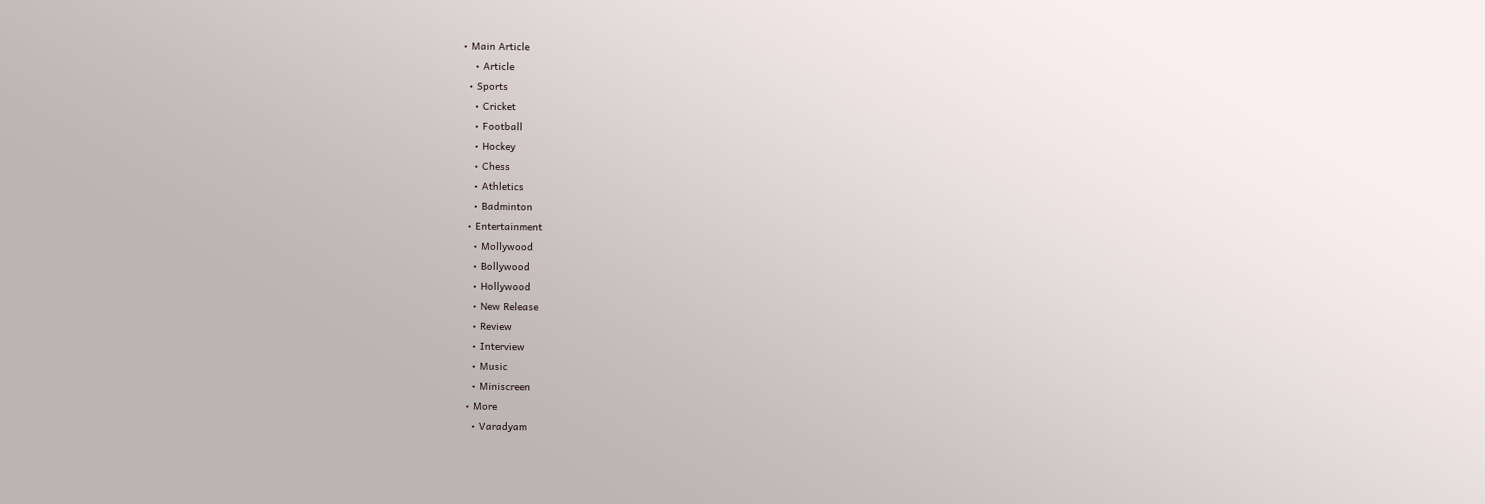• Main Article
    • Article
  • Sports
    • Cricket
    • Football
    • Hockey
    • Chess
    • Athletics
    • Badminton
  • Entertainment
    • Mollywood
    • Bollywood
    • Hollywood
    • New Release
    • Review
    • Interview
    • Music
    • Miniscreen
  • More
    • Varadyam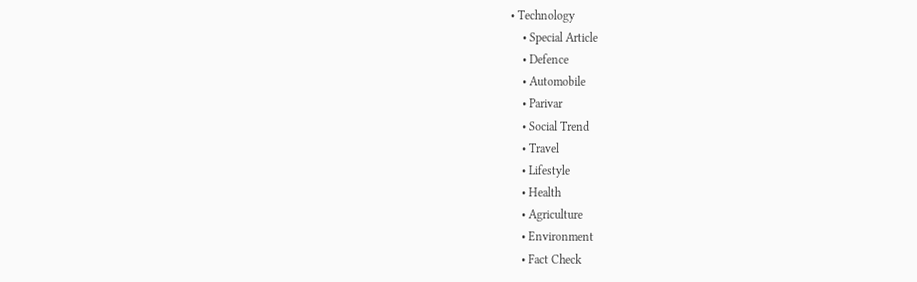• Technology
    • Special Article
    • Defence
    • Automobile
    • Parivar
    • Social Trend
    • Travel
    • Lifestyle
    • Health
    • Agriculture
    • Environment
    • Fact Check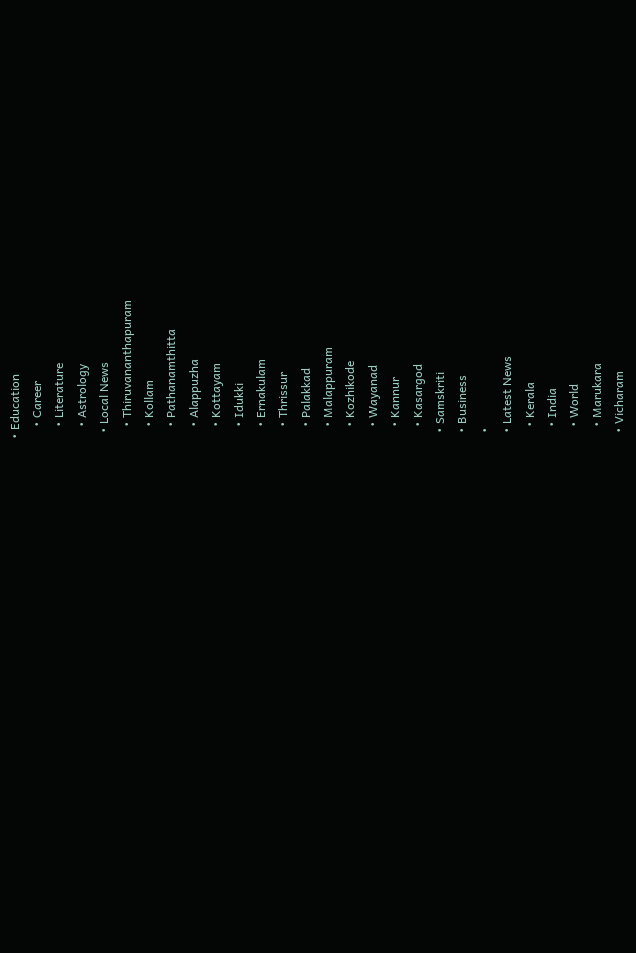• Education
    • Career
    • Literature
    • Astrology
  • Local News
    • Thiruvananthapuram
    • Kollam
    • Pathanamthitta
    • Alappuzha
    • Kottayam
    • Idukki
    • Ernakulam
    • Thrissur
    • Palakkad
    • Malappuram
    • Kozhikode
    • Wayanad
    • Kannur
    • Kasargod
  • Samskriti
  • Business
  •
  • Latest News
    • Kerala
    • India
    • World
    • Marukara
  • Vicharam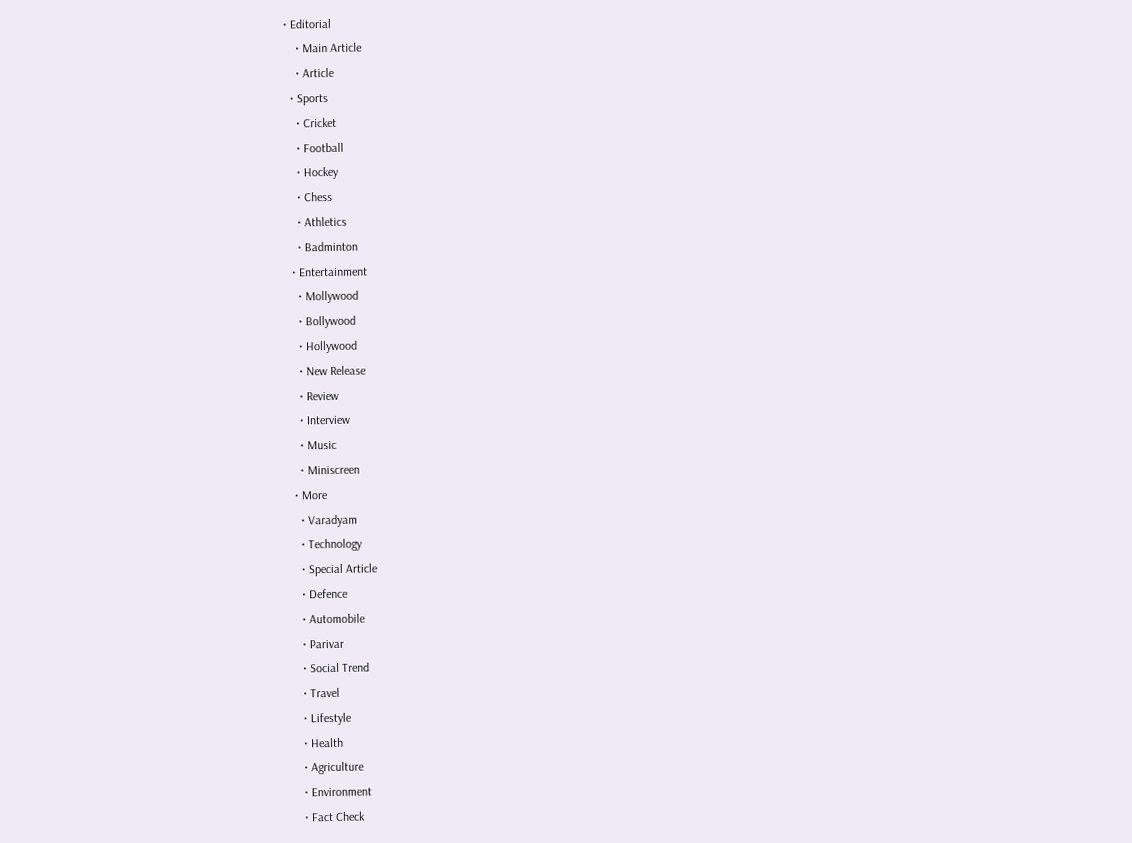• Editorial
    • Main Article
    • Article
  • Sports
    • Cricket
    • Football
    • Hockey
    • Chess
    • Athletics
    • Badminton
  • Entertainment
    • Mollywood
    • Bollywood
    • Hollywood
    • New Release
    • Review
    • Interview
    • Music
    • Miniscreen
  • More
    • Varadyam
    • Technology
    • Special Article
    • Defence
    • Automobile
    • Parivar
    • Social Trend
    • Travel
    • Lifestyle
    • Health
    • Agriculture
    • Environment
    • Fact Check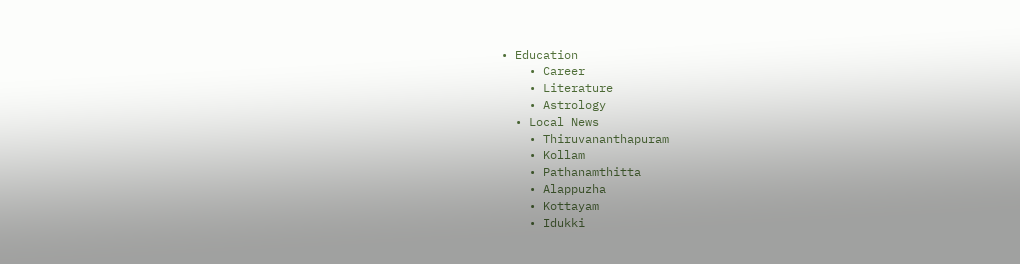• Education
    • Career
    • Literature
    • Astrology
  • Local News
    • Thiruvananthapuram
    • Kollam
    • Pathanamthitta
    • Alappuzha
    • Kottayam
    • Idukki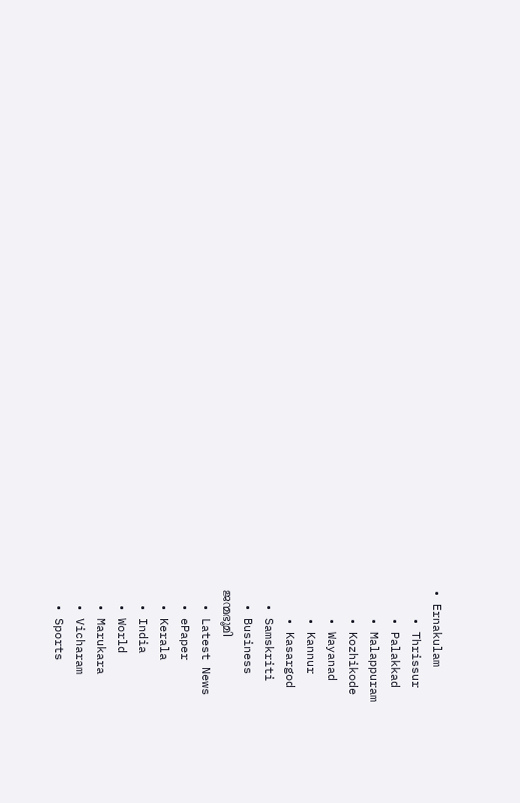• Ernakulam
    • Thrissur
    • Palakkad
    • Malappuram
    • Kozhikode
    • Wayanad
    • Kannur
    • Kasargod
  • Samskriti
  • Business
ജന്മഭൂമി
  • Latest News
  • ePaper
  • Kerala
  • India
  • World
  • Marukara
  • Vicharam
  • Sports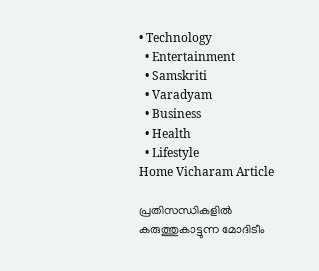• Technology
  • Entertainment
  • Samskriti
  • Varadyam
  • Business
  • Health
  • Lifestyle
Home Vicharam Article

പ്രതിസന്ധികളില്‍ കരുത്തുകാട്ടുന്ന മോദിടീം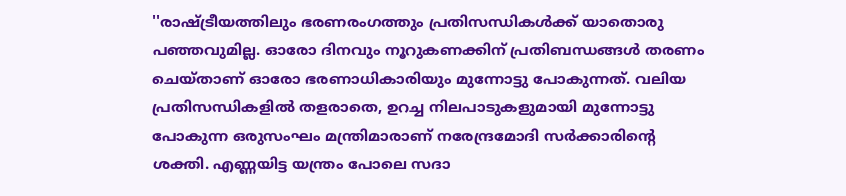''രാഷ്‌ട്രീയത്തിലും ഭരണരംഗത്തും പ്രതിസന്ധികള്‍ക്ക് യാതൊരു പഞ്ഞവുമില്ല. ഓരോ ദിനവും നൂറുകണക്കിന് പ്രതിബന്ധങ്ങള്‍ തരണം ചെയ്താണ് ഓരോ ഭരണാധികാരിയും മുന്നോട്ടു പോകുന്നത്. വലിയ പ്രതിസന്ധികളില്‍ തളരാതെ, ഉറച്ച നിലപാടുകളുമായി മുന്നോട്ടു പോകുന്ന ഒരുസംഘം മന്ത്രിമാരാണ് നരേന്ദ്രമോദി സര്‍ക്കാരിന്റെ ശക്തി. എണ്ണയിട്ട യന്ത്രം പോലെ സദാ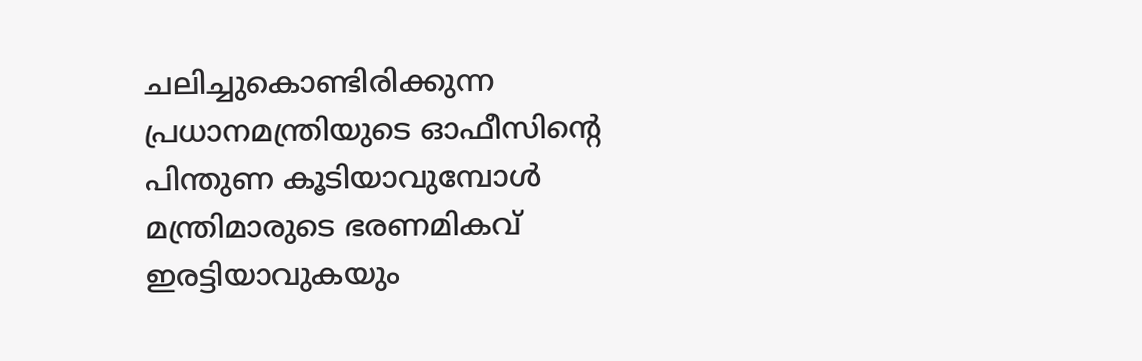ചലിച്ചുകൊണ്ടിരിക്കുന്ന പ്രധാനമന്ത്രിയുടെ ഓഫീസിന്റെ പിന്തുണ കൂടിയാവുമ്പോള്‍ മന്ത്രിമാരുടെ ഭരണമികവ് ഇരട്ടിയാവുകയും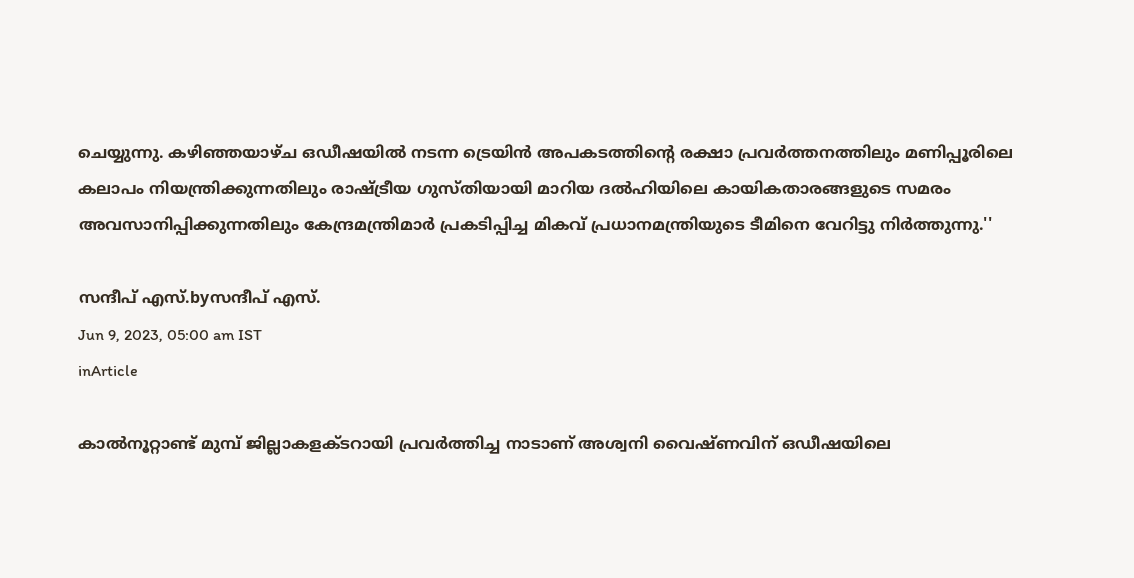ചെയ്യുന്നു. കഴിഞ്ഞയാഴ്ച ഒഡീഷയില്‍ നടന്ന ട്രെയിന്‍ അപകടത്തിന്റെ രക്ഷാ പ്രവര്‍ത്തനത്തിലും മണിപ്പൂരിലെ കലാപം നിയന്ത്രിക്കുന്നതിലും രാഷ്‌ട്രീയ ഗുസ്തിയായി മാറിയ ദല്‍ഹിയിലെ കായികതാരങ്ങളുടെ സമരം അവസാനിപ്പിക്കുന്നതിലും കേന്ദ്രമന്ത്രിമാര്‍ പ്രകടിപ്പിച്ച മികവ് പ്രധാനമന്ത്രിയുടെ ടീമിനെ വേറിട്ടു നിര്‍ത്തുന്നു.''

സന്ദീപ്‌ എസ്.byസന്ദീപ്‌ എസ്.
Jun 9, 2023, 05:00 am IST
inArticle

കാല്‍നൂറ്റാണ്ട് മുമ്പ് ജില്ലാകളക്ടറായി പ്രവര്‍ത്തിച്ച നാടാണ് അശ്വനി വൈഷ്ണവിന് ഒഡീഷയിലെ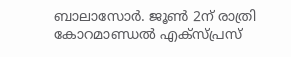ബാലാസോര്‍. ജൂണ്‍ 2ന് രാത്രി കോറമാണ്ഡല്‍ എക്സ്പ്രസ്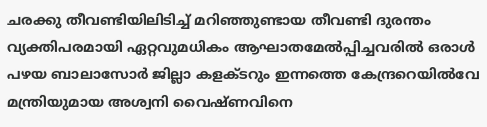ചരക്കു തീവണ്ടിയിലിടിച്ച് മറിഞ്ഞുണ്ടായ തീവണ്ടി ദുരന്തം വ്യക്തിപരമായി ഏറ്റവുമധികം ആഘാതമേല്‍പ്പിച്ചവരില്‍ ഒരാള്‍ പഴയ ബാലാസോര്‍ ജില്ലാ കളക്ടറും ഇന്നത്തെ കേന്ദ്രറെയില്‍വേ മന്ത്രിയുമായ അശ്വനി വൈഷ്ണവിനെ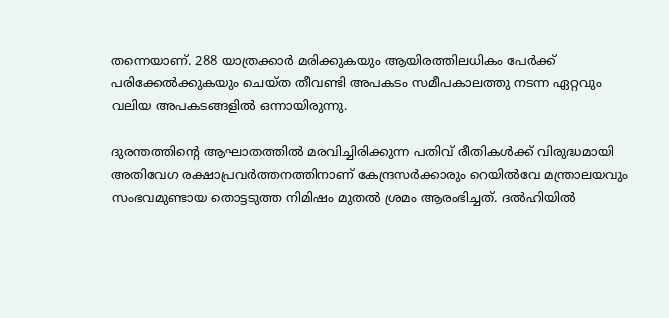തന്നെയാണ്. 288 യാത്രക്കാര്‍ മരിക്കുകയും ആയിരത്തിലധികം പേര്‍ക്ക് പരിക്കേല്‍ക്കുകയും ചെയ്ത തീവണ്ടി അപകടം സമീപകാലത്തു നടന്ന ഏറ്റവും വലിയ അപകടങ്ങളില്‍ ഒന്നായിരുന്നു.

ദുരന്തത്തിന്റെ ആഘാതത്തില്‍ മരവിച്ചിരിക്കുന്ന പതിവ് രീതികള്‍ക്ക് വിരുദ്ധമായി അതിവേഗ രക്ഷാപ്രവര്‍ത്തനത്തിനാണ് കേന്ദ്രസര്‍ക്കാരും റെയില്‍വേ മന്ത്രാലയവും സംഭവമുണ്ടായ തൊട്ടടുത്ത നിമിഷം മുതല്‍ ശ്രമം ആരംഭിച്ചത്. ദല്‍ഹിയില്‍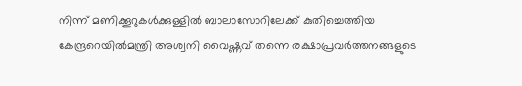നിന്ന് മണിക്കൂറുകള്‍ക്കുള്ളില്‍ ബാലാസോറിലേക്ക് കുതിച്ചെത്തിയ കേന്ദ്രറെയില്‍മന്ത്രി അശ്വനി വൈഷ്ണവ് തന്നെ രക്ഷാപ്രവര്‍ത്തനങ്ങളുടെ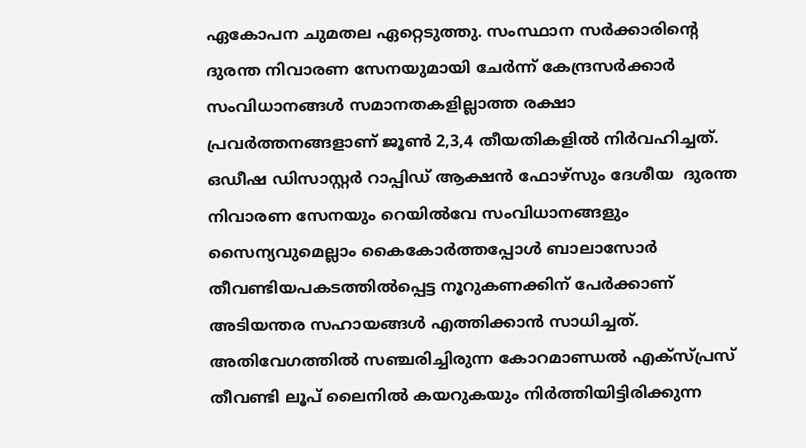ഏകോപന ചുമതല ഏറ്റെടുത്തു. സംസ്ഥാന സര്‍ക്കാരിന്റെ ദുരന്ത നിവാരണ സേനയുമായി ചേര്‍ന്ന് കേന്ദ്രസര്‍ക്കാര്‍ സംവിധാനങ്ങള്‍ സമാനതകളില്ലാത്ത രക്ഷാ പ്രവര്‍ത്തനങ്ങളാണ് ജൂണ്‍ 2,3,4 തീയതികളില്‍ നിര്‍വഹിച്ചത്. ഒഡീഷ ഡിസാസ്റ്റര്‍ റാപ്പിഡ് ആക്ഷന്‍ ഫോഴ്സും ദേശീയ  ദുരന്ത നിവാരണ സേനയും റെയില്‍വേ സംവിധാനങ്ങളും സൈന്യവുമെല്ലാം കൈകോര്‍ത്തപ്പോള്‍ ബാലാസോര്‍ തീവണ്ടിയപകടത്തില്‍പ്പെട്ട നൂറുകണക്കിന് പേര്‍ക്കാണ് അടിയന്തര സഹായങ്ങള്‍ എത്തിക്കാന്‍ സാധിച്ചത്. അതിവേഗത്തില്‍ സഞ്ചരിച്ചിരുന്ന കോറമാണ്ഡല്‍ എക്സ്പ്രസ് തീവണ്ടി ലൂപ് ലൈനില്‍ കയറുകയും നിര്‍ത്തിയിട്ടിരിക്കുന്ന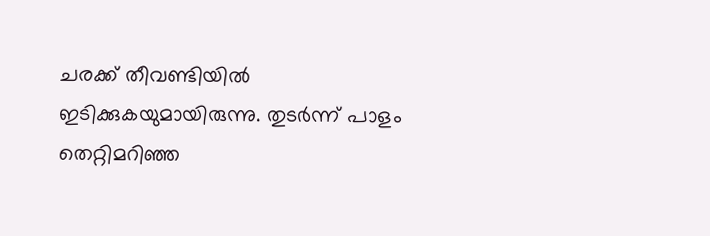ചരക്ക് തീവണ്ടിയില്‍ ഇടിക്കുകയുമായിരുന്നു. തുടര്‍ന്ന് പാളം തെറ്റിമറിഞ്ഞ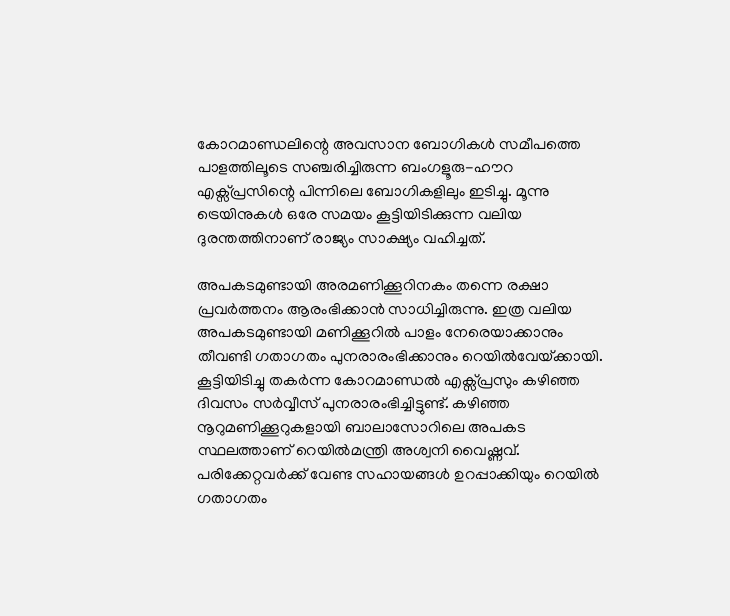കോറമാണ്ഡലിന്റെ അവസാന ബോഗികള്‍ സമീപത്തെ പാളത്തിലൂടെ സഞ്ചരിച്ചിരുന്ന ബംഗളൂരു-ഹൗറ എക്സ്പ്രസിന്റെ പിന്നിലെ ബോഗികളിലും ഇടിച്ചു. മൂന്നു ട്രെയിനുകള്‍ ഒരേ സമയം കൂട്ടിയിടിക്കുന്ന വലിയ ദുരന്തത്തിനാണ് രാജ്യം സാക്ഷ്യം വഹിച്ചത്.

അപകടമുണ്ടായി അരമണിക്കൂറിനകം തന്നെ രക്ഷാ പ്രവര്‍ത്തനം ആരംഭിക്കാന്‍ സാധിച്ചിരുന്നു. ഇത്ര വലിയ അപകടമുണ്ടായി മണിക്കൂറില്‍ പാളം നേരെയാക്കാനും തീവണ്ടി ഗതാഗതം പുനരാരംഭിക്കാനും റെയില്‍വേയ്‌ക്കായി. കൂട്ടിയിടിച്ചു തകര്‍ന്ന കോറമാണ്ഡല്‍ എക്സ്പ്രസും കഴിഞ്ഞ ദിവസം സര്‍വ്വീസ് പുനരാരംഭിച്ചിട്ടുണ്ട്. കഴിഞ്ഞ നൂറുമണിക്കൂറുകളായി ബാലാസോറിലെ അപകട സ്ഥലത്താണ് റെയില്‍മന്ത്രി അശ്വനി വൈഷ്ണവ്. പരിക്കേറ്റവര്‍ക്ക് വേണ്ട സഹായങ്ങള്‍ ഉറപ്പാക്കിയും റെയില്‍ ഗതാഗതം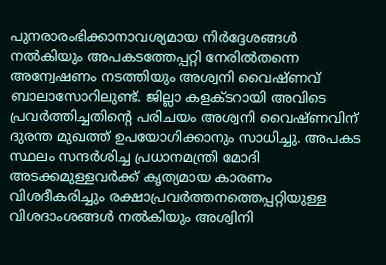പുനരാരംഭിക്കാനാവശ്യമായ നിര്‍ദ്ദേശങ്ങള്‍ നല്‍കിയും അപകടത്തേപ്പറ്റി നേരില്‍തന്നെ അന്വേഷണം നടത്തിയും അശ്വനി വൈഷ്ണവ് ബാലാസോറിലുണ്ട്. ജില്ലാ കളക്ടറായി അവിടെ പ്രവര്‍ത്തിച്ചതിന്റെ പരിചയം അശ്വനി വൈഷ്ണവിന് ദുരന്ത മുഖത്ത് ഉപയോഗിക്കാനും സാധിച്ചു. അപകട സ്ഥലം സന്ദര്‍ശിച്ച പ്രധാനമന്ത്രി മോദി അടക്കമുള്ളവര്‍ക്ക് കൃത്യമായ കാരണം വിശദീകരിച്ചും രക്ഷാപ്രവര്‍ത്തനത്തെപ്പറ്റിയുള്ള വിശദാംശങ്ങള്‍ നല്‍കിയും അശ്വിനി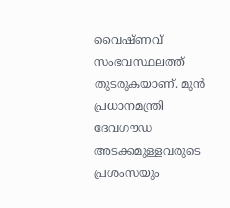വൈഷ്ണവ് സംഭവസ്ഥലത്ത് തുടരുകയാണ്. മുന്‍ പ്രധാനമന്ത്രി ദേവഗൗഡ അടക്കമുള്ളവരുടെ പ്രശംസയും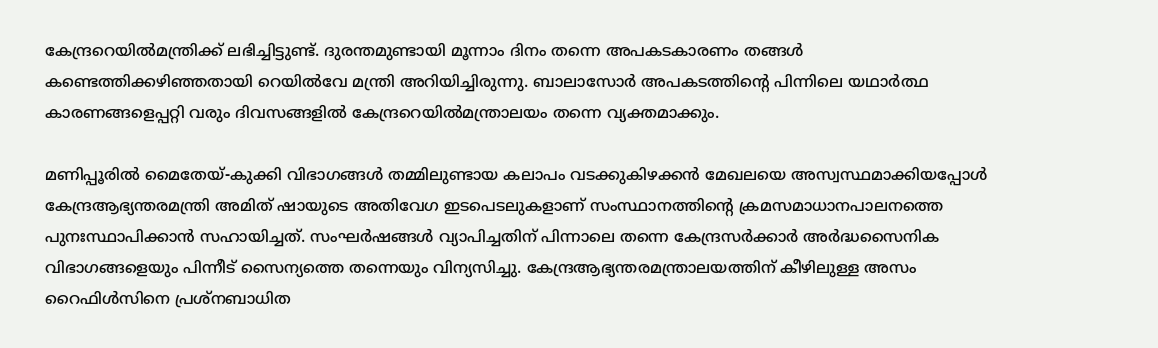കേന്ദ്രറെയില്‍മന്ത്രിക്ക് ലഭിച്ചിട്ടുണ്ട്. ദുരന്തമുണ്ടായി മൂന്നാം ദിനം തന്നെ അപകടകാരണം തങ്ങള്‍ കണ്ടെത്തിക്കഴിഞ്ഞതായി റെയില്‍വേ മന്ത്രി അറിയിച്ചിരുന്നു. ബാലാസോര്‍ അപകടത്തിന്റെ പിന്നിലെ യഥാര്‍ത്ഥ കാരണങ്ങളെപ്പറ്റി വരും ദിവസങ്ങളില്‍ കേന്ദ്രറെയില്‍മന്ത്രാലയം തന്നെ വ്യക്തമാക്കും.

മണിപ്പൂരില്‍ മൈതേയ്-കുക്കി വിഭാഗങ്ങള്‍ തമ്മിലുണ്ടായ കലാപം വടക്കുകിഴക്കന്‍ മേഖലയെ അസ്വസ്ഥമാക്കിയപ്പോള്‍ കേന്ദ്രആഭ്യന്തരമന്ത്രി അമിത് ഷായുടെ അതിവേഗ ഇടപെടലുകളാണ് സംസ്ഥാനത്തിന്റെ ക്രമസമാധാനപാലനത്തെ പുനഃസ്ഥാപിക്കാന്‍ സഹായിച്ചത്. സംഘര്‍ഷങ്ങള്‍ വ്യാപിച്ചതിന് പിന്നാലെ തന്നെ കേന്ദ്രസര്‍ക്കാര്‍ അര്‍ദ്ധസൈനിക വിഭാഗങ്ങളെയും പിന്നീട് സൈന്യത്തെ തന്നെയും വിന്യസിച്ചു. കേന്ദ്രആഭ്യന്തരമന്ത്രാലയത്തിന് കീഴിലുള്ള അസം റൈഫിള്‍സിനെ പ്രശ്നബാധിത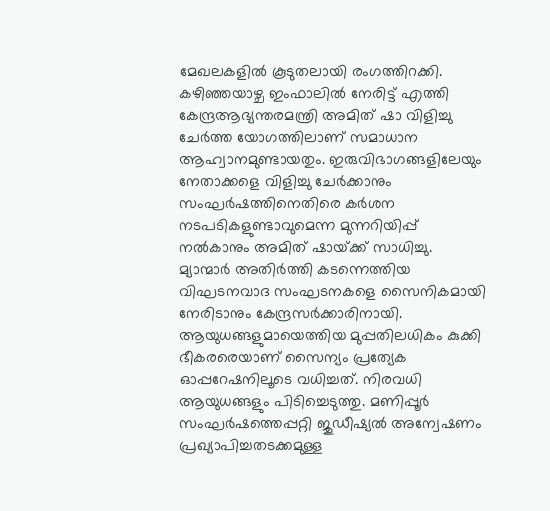മേഖലകളില്‍ കൂടുതലായി രംഗത്തിറക്കി. കഴിഞ്ഞയാഴ്ച ഇംഫാലില്‍ നേരിട്ട് എത്തി കേന്ദ്രആഭ്യന്തരമന്ത്രി അമിത് ഷാ വിളിച്ചു ചേര്‍ത്ത യോഗത്തിലാണ് സമാധാന ആഹ്വാനമുണ്ടായതും. ഇരുവിഭാഗങ്ങളിലേയും നേതാക്കളെ വിളിച്ചു ചേര്‍ക്കാനും സംഘര്‍ഷത്തിനെതിരെ കര്‍ശന നടപടികളുണ്ടാവുമെന്ന മുന്നറിയിപ്പ് നല്‍കാനും അമിത് ഷായ്‌ക്ക് സാധിച്ചു. മ്യാന്മാര്‍ അതിര്‍ത്തി കടന്നെത്തിയ വിഘടനവാദ സംഘടനകളെ സൈനികമായി നേരിടാനും കേന്ദ്രസര്‍ക്കാരിനായി. ആയുധങ്ങളുമായെത്തിയ മുപ്പതിലധികം കുക്കി ഭീകരരെയാണ് സൈന്യം പ്രത്യേക ഓപ്പറേഷനിലൂടെ വധിച്ചത്. നിരവധി ആയുധങ്ങളും പിടിച്ചെടുത്തു. മണിപ്പൂര്‍ സംഘര്‍ഷത്തെപ്പറ്റി ജുഡീഷ്യല്‍ അന്വേഷണം പ്രഖ്യാപിച്ചതടക്കമുള്ള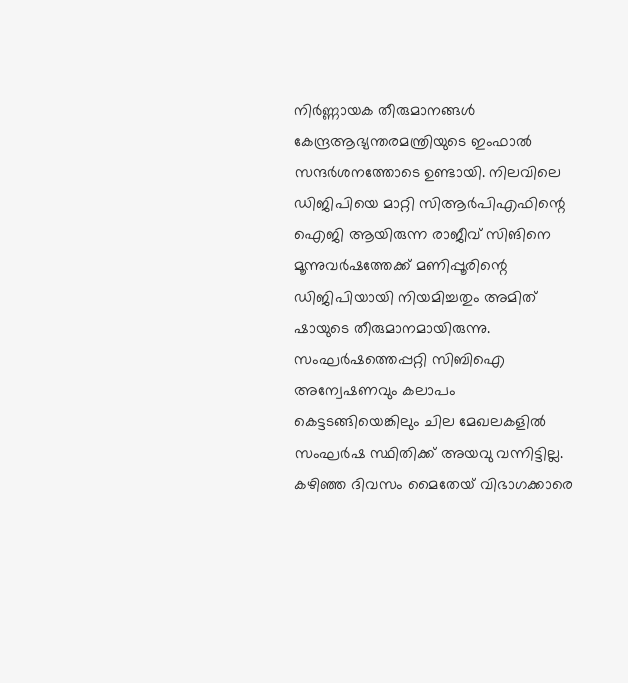നിര്‍ണ്ണായക തീരുമാനങ്ങള്‍ കേന്ദ്രആഭ്യന്തരമന്ത്രിയുടെ ഇംഫാല്‍ സന്ദര്‍ശനത്തോടെ ഉണ്ടായി. നിലവിലെ ഡിജിപിയെ മാറ്റി സിആര്‍പിഎഫിന്റെ ഐജി ആയിരുന്ന രാജീവ് സിങിനെ മൂന്നുവര്‍ഷത്തേക്ക് മണിപ്പൂരിന്റെ ഡിജിപിയായി നിയമിച്ചതും അമിത് ഷായുടെ തീരുമാനമായിരുന്നു. സംഘര്‍ഷത്തെപ്പറ്റി സിബിഐ അന്വേഷണവും കലാപം കെട്ടടങ്ങിയെങ്കിലും ചില മേഖലകളില്‍ സംഘര്‍ഷ സ്ഥിതിക്ക് അയവു വന്നിട്ടില്ല. കഴിഞ്ഞ ദിവസം മൈതേയ് വിഭാഗക്കാരെ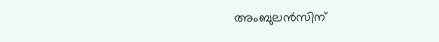അംബുലന്‍സിന്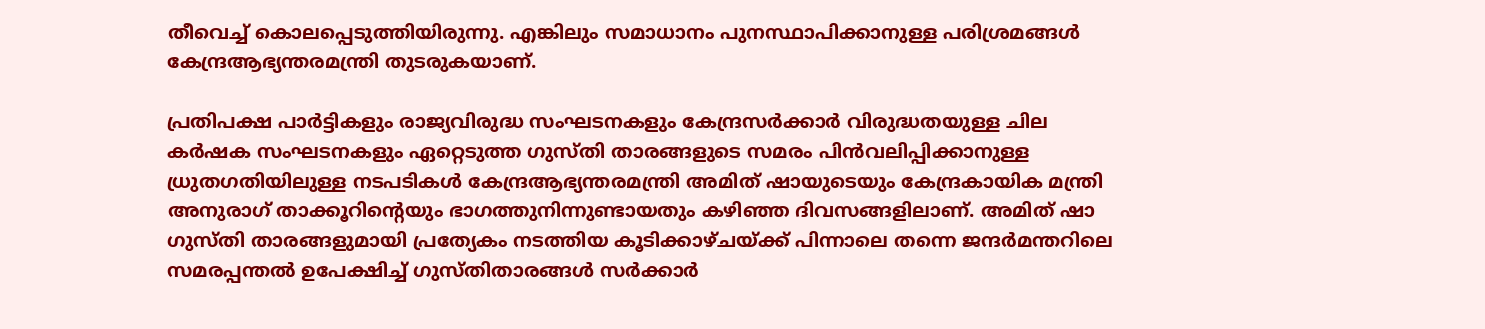തീവെച്ച് കൊലപ്പെടുത്തിയിരുന്നു. എങ്കിലും സമാധാനം പുനസ്ഥാപിക്കാനുള്ള പരിശ്രമങ്ങള്‍ കേന്ദ്രആഭ്യന്തരമന്ത്രി തുടരുകയാണ്.

പ്രതിപക്ഷ പാര്‍ട്ടികളും രാജ്യവിരുദ്ധ സംഘടനകളും കേന്ദ്രസര്‍ക്കാര്‍ വിരുദ്ധതയുള്ള ചില കര്‍ഷക സംഘടനകളും ഏറ്റെടുത്ത ഗുസ്തി താരങ്ങളുടെ സമരം പിന്‍വലിപ്പിക്കാനുള്ള ധ്രുതഗതിയിലുള്ള നടപടികള്‍ കേന്ദ്രആഭ്യന്തരമന്ത്രി അമിത് ഷായുടെയും കേന്ദ്രകായിക മന്ത്രി അനുരാഗ് താക്കൂറിന്റെയും ഭാഗത്തുനിന്നുണ്ടായതും കഴിഞ്ഞ ദിവസങ്ങളിലാണ്. അമിത് ഷാ ഗുസ്തി താരങ്ങളുമായി പ്രത്യേകം നടത്തിയ കൂടിക്കാഴ്ചയ്‌ക്ക് പിന്നാലെ തന്നെ ജന്ദര്‍മന്തറിലെ സമരപ്പന്തല്‍ ഉപേക്ഷിച്ച് ഗുസ്തിതാരങ്ങള്‍ സര്‍ക്കാര്‍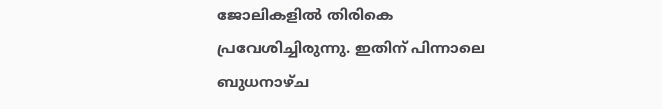ജോലികളില്‍ തിരികെ പ്രവേശിച്ചിരുന്നു. ഇതിന് പിന്നാലെ ബുധനാഴ്ച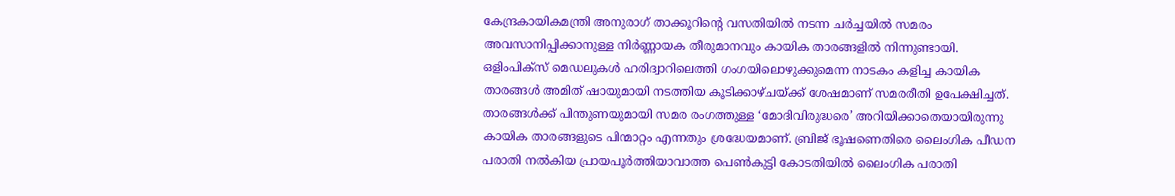കേന്ദ്രകായികമന്ത്രി അനുരാഗ് താക്കൂറിന്റെ വസതിയില്‍ നടന്ന ചര്‍ച്ചയില്‍ സമരം അവസാനിപ്പിക്കാനുള്ള നിര്‍ണ്ണായക തീരുമാനവും കായിക താരങ്ങളില്‍ നിന്നുണ്ടായി. ഒളിംപിക്സ് മെഡലുകള്‍ ഹരിദ്വാറിലെത്തി ഗംഗയിലൊഴുക്കുമെന്ന നാടകം കളിച്ച കായിക താരങ്ങള്‍ അമിത് ഷായുമായി നടത്തിയ കൂടിക്കാഴ്ചയ്‌ക്ക് ശേഷമാണ് സമരരീതി ഉപേക്ഷിച്ചത്. താരങ്ങള്‍ക്ക് പിന്തുണയുമായി സമര രംഗത്തുള്ള ‘മോദിവിരുദ്ധരെ’ അറിയിക്കാതെയായിരുന്നു കായിക താരങ്ങളുടെ പിന്മാറ്റം എന്നതും ശ്രദ്ധേയമാണ്. ബ്രിജ് ഭൂഷണെതിരെ ലൈംഗിക പീഡന പരാതി നല്‍കിയ പ്രായപൂര്‍ത്തിയാവാത്ത പെണ്‍കുട്ടി കോടതിയില്‍ ലൈംഗിക പരാതി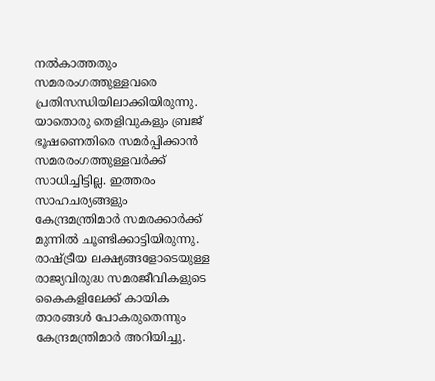നല്‍കാത്തതും സമരരംഗത്തുള്ളവരെ പ്രതിസന്ധിയിലാക്കിയിരുന്നു. യാതൊരു തെളിവുകളും ബ്രജ് ഭൂഷണെതിരെ സമര്‍പ്പിക്കാന്‍ സമരരംഗത്തുള്ളവര്‍ക്ക് സാധിച്ചിട്ടില്ല. ഇത്തരം സാഹചര്യങ്ങളും കേന്ദ്രമന്ത്രിമാര്‍ സമരക്കാര്‍ക്ക് മുന്നില്‍ ചൂണ്ടിക്കാട്ടിയിരുന്നു. രാഷ്‌ട്രീയ ലക്ഷ്യങ്ങളോടെയുള്ള രാജ്യവിരുദ്ധ സമരജീവികളുടെ കൈകളിലേക്ക് കായിക താരങ്ങള്‍ പോകരുതെന്നും കേന്ദ്രമന്ത്രിമാര്‍ അറിയിച്ചു.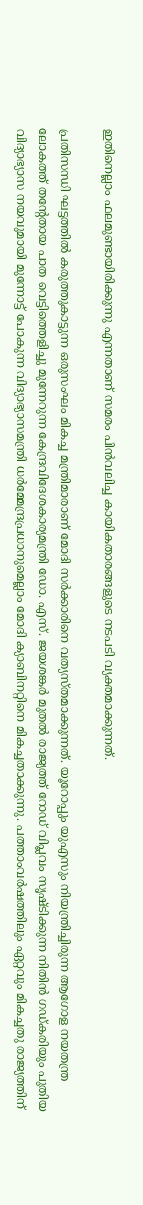ഇതിനെല്ലാം ഫലമുണ്ടായിരിക്കുന്നു എന്നതാണ് സമരം പിന്‍വലിച്ച കായികതാരങ്ങളുടെ നടപടി വ്യക്തമാക്കുന്നത്.

പ്രതിസന്ധി ഘട്ടത്തില്‍ കരുത്തുകാട്ടുന്ന ഒരുസംഘം മികച്ച മന്ത്രിമാരാണ് മോദി സര്‍ക്കാരിനെ വത്യസ്തമാക്കുന്നത്. യൂറോപ്പും യുഎസും നിയന്ത്രിച്ചിരുന്ന ആഗോള നയതന്ത്ര ലോകത്ത് തന്റേതായ പാത വെട്ടിത്തെളിച്ചു മുന്നേറുന്ന കേന്ദ്രവിദേശകാര്യമന്ത്രി ഡോ. എസ്. ജയശങ്കര്‍ മുതല്‍ രാജ്യത്ത് റോഡ് വിപ്ലവം സൃഷ്ടിക്കുന്ന നിതിന്‍ ഗഡ്കരിയും പുതിയ വിദ്യാഭ്യാസ നയവുമായി മുന്നോട്ട് പോകുന്ന വിദ്യാഭ്യാസമന്ത്രി ധര്‍മ്മേന്ദ്രപ്രധാനുമെല്ലാം മോദി ക്യാബിനറ്റിനെ മികച്ചതാക്കുന്നു. പത്താംവര്‍ഷത്തിലും ഏറ്റവും മികച്ചതു രാജ്യത്തിന്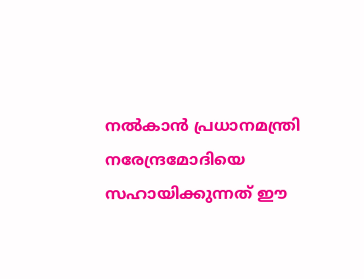നല്‍കാന്‍ പ്രധാനമന്ത്രി നരേന്ദ്രമോദിയെ സഹായിക്കുന്നത് ഈ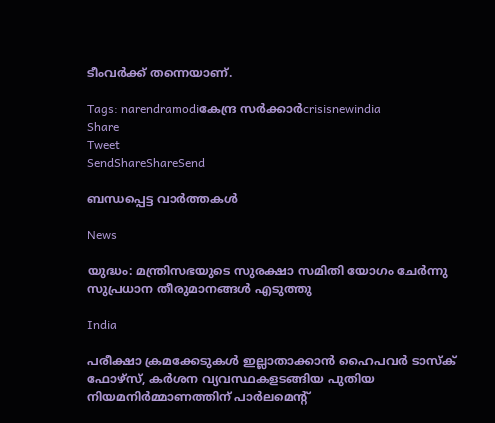ടീംവര്‍ക്ക് തന്നെയാണ്.

Tags: narendramodiകേന്ദ്ര സര്‍ക്കാര്‍crisisnewindia
Share
Tweet
SendShareShareSend

ബന്ധപ്പെട്ട വാര്‍ത്തകള്‍

News

യുദ്ധം: മന്ത്രിസഭയുടെ സുരക്ഷാ സമിതി യോഗം ചേർന്നു സുപ്രധാന തീരുമാനങ്ങൾ എടുത്തു

India

പരീക്ഷാ ക്രമക്കേടുകള്‍ ഇല്ലാതാക്കാന്‍ ഹൈപവര്‍ ടാസ്‌ക് ഫോഴ്സ്, കര്‍ശന വ്യവസ്ഥകളടങ്ങിയ പുതിയ നിയമനിര്‍മ്മാണത്തിന് പാര്‍ലമെന്റ്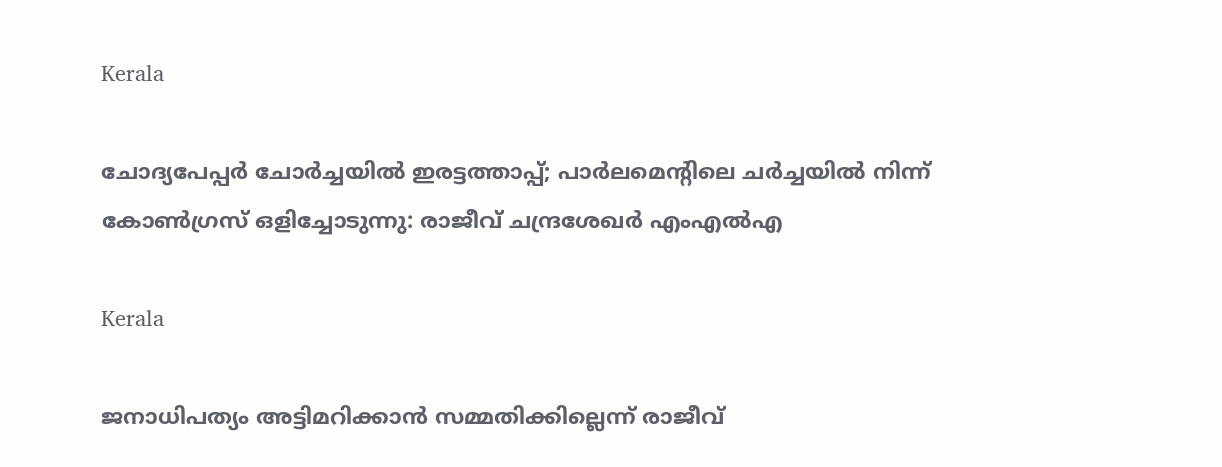Kerala

ചോദ്യപേപ്പര്‍ ചോര്‍ച്ചയില്‍ ഇരട്ടത്താപ്പ്; പാര്‍ലമെന്റിലെ ചര്‍ച്ചയില്‍ നിന്ന് കോണ്‍ഗ്രസ് ഒളിച്ചോടുന്നു: രാജീവ് ചന്ദ്രശേഖര്‍ എംഎല്‍എ

Kerala

ജനാധിപത്യം അട്ടിമറിക്കാന്‍ സമ്മതിക്കില്ലെന്ന് രാജീവ്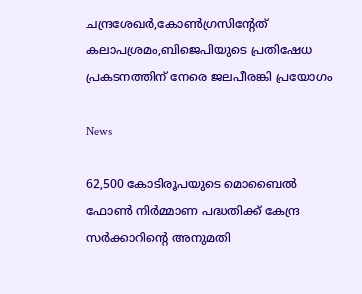ചന്ദ്രശേഖര്‍,കോണ്‍ഗ്രസിന്റേത് കലാപശ്രമം,ബിജെപിയുടെ പ്രതിഷേധ പ്രകടനത്തിന് നേരെ ജലപീരങ്കി പ്രയോഗം

News

62,500 കോടിരൂപയുടെ മൊബൈൽ ഫോൺ നിർമ്മാണ പദ്ധതിക്ക് കേന്ദ്ര സർക്കാറിന്റെ അനുമതി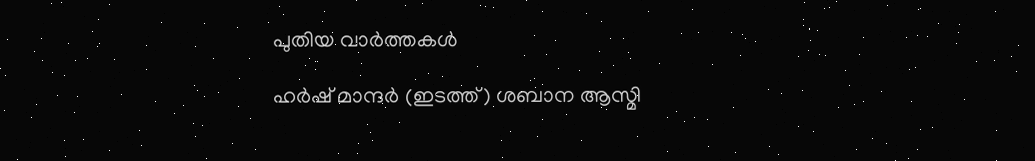പുതിയ വാര്‍ത്തകള്‍

ഹര്‍ഷ് മാന്ദര്‍ (ഇടത്ത്) ശബാന ആസ്മി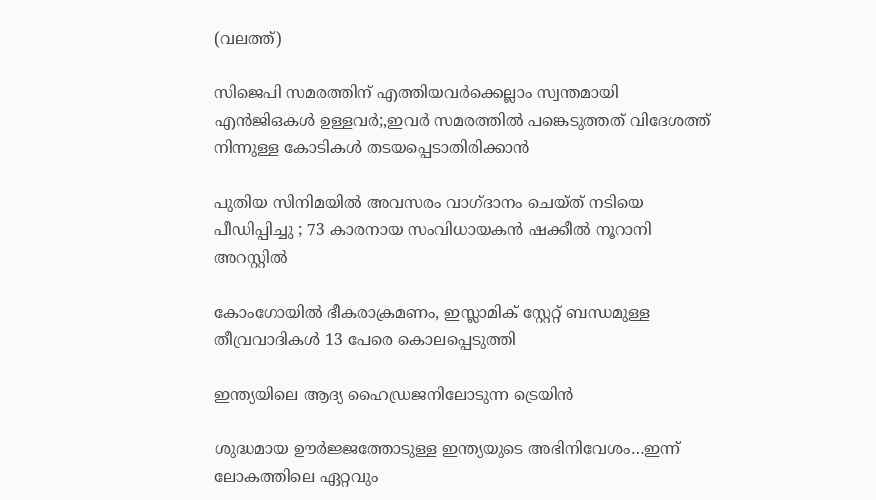(വലത്ത്)

സിജെപി സമരത്തിന് എത്തിയവര്‍ക്കെല്ലാം സ്വന്തമായി എന്‍ജിഒകള്‍ ഉള്ളവര്‍;,ഇവര്‍ സമരത്തില്‍ പങ്കെടുത്തത് വിദേശത്ത് നിന്നുള്ള കോടികള്‍ തടയപ്പെടാതിരിക്കാന്‍

പുതിയ സിനിമയിൽ അവസരം വാഗ്ദാനം ചെയ്ത് നടിയെ പീഡിപ്പിച്ചു ; 73 കാരനായ സംവിധായകൻ ഷക്കീൽ നൂറാനി അറസ്റ്റിൽ

കോംഗോയിൽ ഭീകരാക്രമണം, ഇസ്ലാമിക് സ്റ്റേറ്റ് ബന്ധമുള്ള തീവ്രവാദികൾ 13 പേരെ കൊലപ്പെടുത്തി

ഇന്ത്യയിലെ ആദ്യ ഹൈഡ്രജനിലോടുന്ന ട്രെയിന്‍

ശുദ്ധമായ ഊര്‍ജ്ജത്തോടുള്ള ഇന്ത്യയുടെ അഭിനിവേശം…ഇന്ന് ലോകത്തിലെ ഏറ്റവും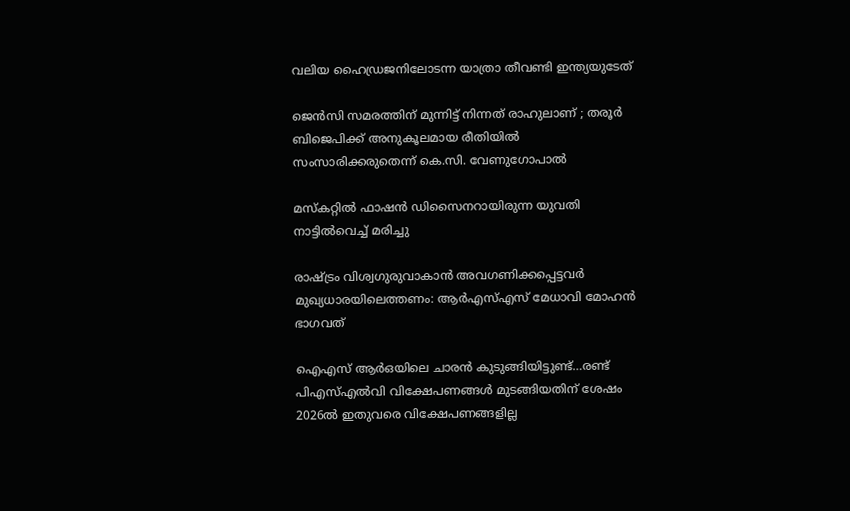വലിയ ഹൈഡ്രജനിലോടന്ന യാത്രാ തീവണ്ടി ഇന്ത്യയുടേത്

ജെൻസി സമരത്തിന് മുന്നിട്ട് നിന്നത് രാഹുലാണ് ; തരൂർ ബിജെപിക്ക് അനുകൂലമായ രീതിയിൽ സംസാരിക്കരുതെന്ന് കെ.സി. വേണുഗോപാൽ

മസ്കറ്റില്‍ ഫാഷന്‍ ഡിസൈനറായിരുന്ന യുവതി നാട്ടില്‍വെച്ച് മരിച്ചു

രാഷ്‌ട്രം വിശ്വഗുരുവാകാന്‍ അവഗണിക്കപ്പെട്ടവര്‍ മുഖ്യധാരയിലെത്തണം: ആര്‍എസ്എസ് മേധാവി മോഹന്‍ ഭാഗവത്

ഐഎസ് ആര്‍ഒയിലെ ചാരന്‍ കുടുങ്ങിയിട്ടുണ്ട്…രണ്ട് പിഎസ്എല്‍വി വിക്ഷേപണങ്ങള്‍ മുടങ്ങിയതിന് ശേഷം 2026ല്‍ ഇതുവരെ വിക്ഷേപണങ്ങളില്ല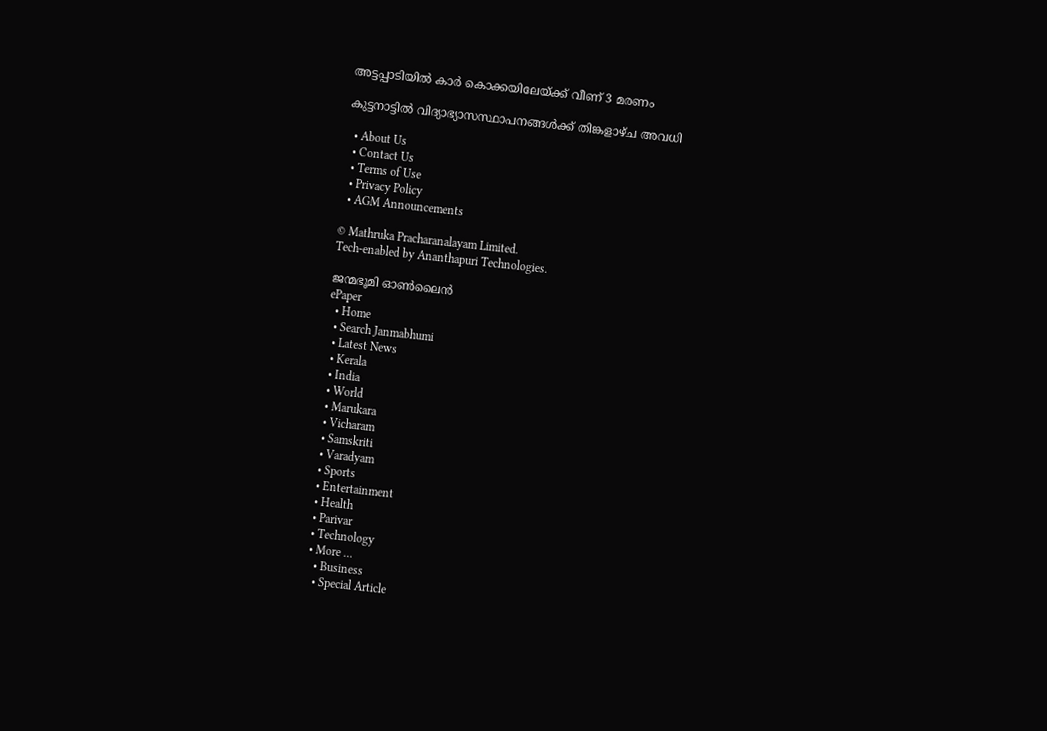അട്ടപ്പാടിയില്‍ കാര്‍ കൊക്കയിലേയ്‌ക്ക് വീണ് 3 മരണം

കുട്ടനാട്ടില്‍ വിദ്യാഭ്യാസസ്ഥാപനങ്ങള്‍ക്ക് തിങ്കളാഴ്ച അവധി

  • About Us
  • Contact Us
  • Terms of Use
  • Privacy Policy
  • AGM Announcements

© Mathruka Pracharanalayam Limited.
Tech-enabled by Ananthapuri Technologies.

ജന്മഭൂമി ഓണ്‍ലൈന്‍
ePaper
  • Home
  • Search Janmabhumi
  • Latest News
  • Kerala
  • India
  • World
  • Marukara
  • Vicharam
  • Samskriti
  • Varadyam
  • Sports
  • Entertainment
  • Health
  • Parivar
  • Technology
  • More …
    • Business
    • Special Article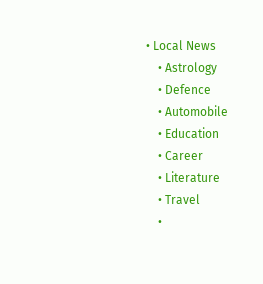• Local News
    • Astrology
    • Defence
    • Automobile
    • Education
    • Career
    • Literature
    • Travel
    •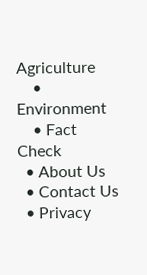Agriculture
    • Environment
    • Fact Check
  • About Us
  • Contact Us
  • Privacy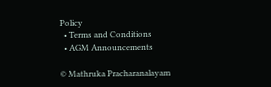Policy
  • Terms and Conditions
  • AGM Announcements

© Mathruka Pracharanalayam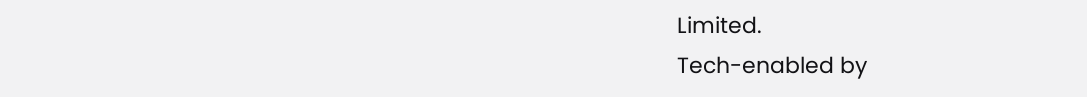Limited.
Tech-enabled by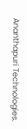Ananthapuri Technologies.